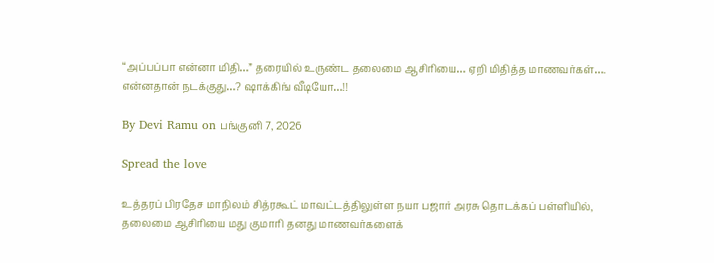“அப்பப்பா என்னா மிதி…” தரையில் உருண்ட தலைமை ஆசிரியை… ஏறி மிதித்த மாணவர்கள்…. என்னதான் நடக்குது…? ஷாக்கிங் வீடியோ…!!

By Devi Ramu on பங்குனி 7, 2026

Spread the love

உத்தரப் பிரதேச மாநிலம் சித்ரகூட் மாவட்டத்திலுள்ள நயா பஜார் அரசு தொடக்கப் பள்ளியில், தலைமை ஆசிரியை மது குமாரி தனது மாணவர்களைக்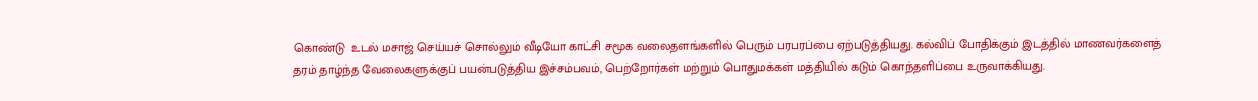கொண்டு  உடல் மசாஜ் செய்யச் சொல்லும் வீடியோ காட்சி சமூக வலைதளங்களில் பெரும் பரபரப்பை ஏற்படுத்தியது. கல்விப் போதிக்கும் இடத்தில் மாணவர்களைத் தரம் தாழ்ந்த வேலைகளுக்குப் பயன்படுத்திய இச்சம்பவம், பெற்றோர்கள் மற்றும் பொதுமக்கள் மத்தியில் கடும் கொந்தளிப்பை உருவாக்கியது.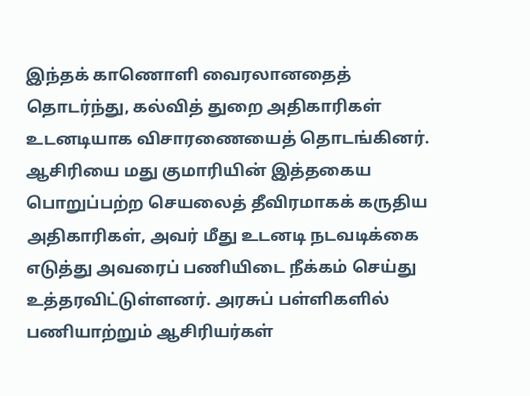இந்தக் காணொளி வைரலானதைத் தொடர்ந்து, கல்வித் துறை அதிகாரிகள் உடனடியாக விசாரணையைத் தொடங்கினர். ஆசிரியை மது குமாரியின் இத்தகைய பொறுப்பற்ற செயலைத் தீவிரமாகக் கருதிய அதிகாரிகள், அவர் மீது உடனடி நடவடிக்கை எடுத்து அவரைப் பணியிடை நீக்கம் செய்து உத்தரவிட்டுள்ளனர். அரசுப் பள்ளிகளில் பணியாற்றும் ஆசிரியர்கள்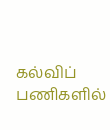கல்விப் பணிகளில்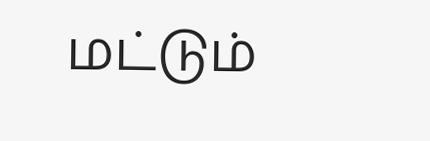மட்டும்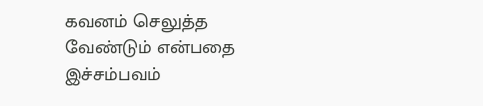கவனம் செலுத்த வேண்டும் என்பதை இச்சம்பவம்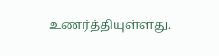உணர்த்தியுள்ளது.